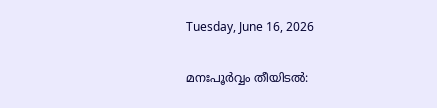Tuesday, June 16, 2026

മനഃപൂർവ്വം തീയിടൽ: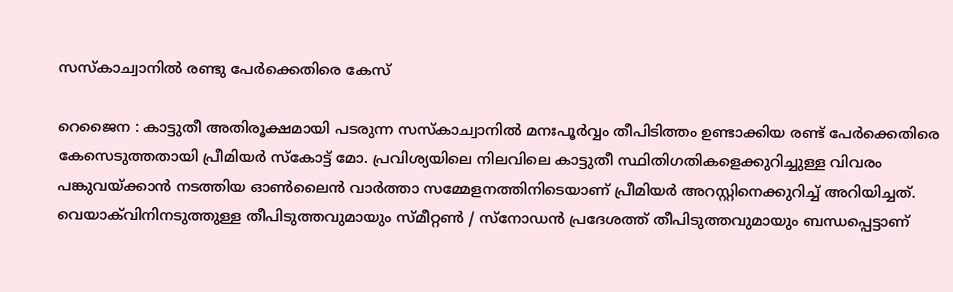സസ്കാച്വാനിൽ രണ്ടു പേർക്കെതിരെ കേസ്

റെജൈന : കാട്ടുതീ അതിരൂക്ഷമായി പടരുന്ന സസ്കാച്വാനിൽ മനഃപൂർവ്വം തീപിടിത്തം ഉണ്ടാക്കിയ രണ്ട് പേർക്കെതിരെ കേസെടുത്തതായി പ്രീമിയർ സ്കോട്ട് മോ. പ്രവിശ്യയിലെ നിലവിലെ കാട്ടുതീ സ്ഥിതിഗതികളെക്കുറിച്ചുള്ള വിവരം പങ്കുവയ്ക്കാൻ നടത്തിയ ഓൺലൈൻ വാർത്താ സമ്മേളനത്തിനിടെയാണ് പ്രീമിയർ അറസ്റ്റിനെക്കുറിച്ച് അറിയിച്ചത്. വെയാക്‌വിനിനടുത്തുള്ള തീപിടുത്തവുമായും സ്മീറ്റൺ / സ്നോഡൻ പ്രദേശത്ത് തീപിടുത്തവുമായും ബന്ധപ്പെട്ടാണ്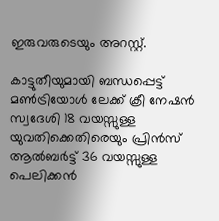ഇരുവരുടെയും അറസ്റ്റ്.

കാട്ടുതീയുമായി ബന്ധപ്പെട്ട് മൺട്രിയോൾ ലേക്ക് ക്രീ നേഷൻ സ്വദേശി 18 വയസ്സുള്ള യുവതിക്കെതിരെയും പ്രിൻസ് ആൽബർട്ട് 36 വയസ്സുള്ള പെലിക്കൻ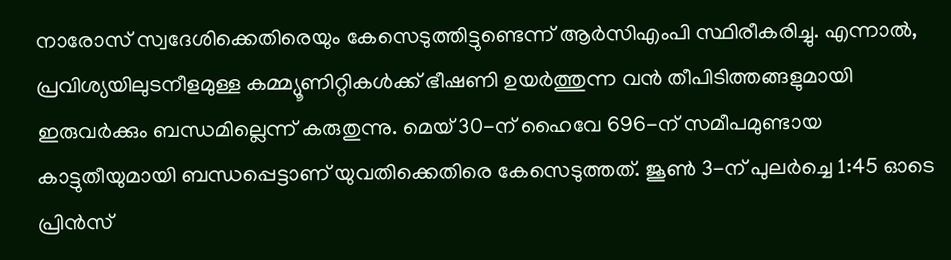നാരോസ് സ്വദേശിക്കെതിരെയും കേസെടുത്തിട്ടുണ്ടെന്ന് ആർ‌സി‌എം‌പി സ്ഥിരീകരിച്ചു. എന്നാൽ, പ്രവിശ്യയിലുടനീളമുള്ള കമ്മ്യൂണിറ്റികൾക്ക് ഭീഷണി ഉയർത്തുന്ന വൻ തീപിടിത്തങ്ങളുമായി ഇരുവർക്കും ബന്ധമില്ലെന്ന് കരുതുന്നു. മെയ് 30-ന് ഹൈവേ 696-ന് സമീപമുണ്ടായ കാട്ടുതീയുമായി ബന്ധപ്പെട്ടാണ് യുവതിക്കെതിരെ കേസെടുത്തത്. ജൂൺ 3-ന് പുലർച്ചെ 1:45 ഓടെ പ്രിൻസ്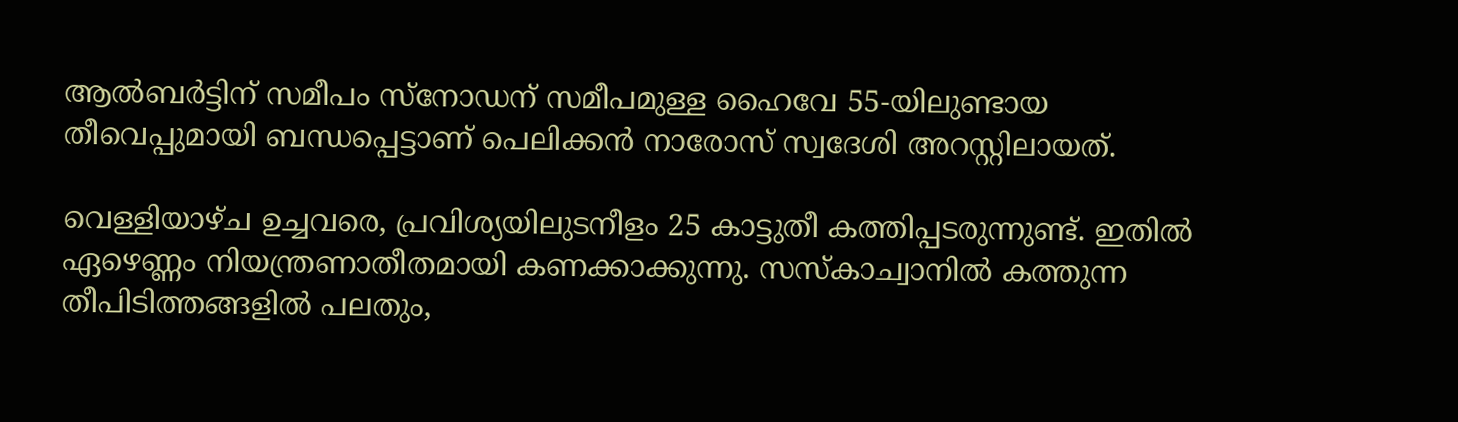ആൽബർട്ടിന് സമീപം സ്നോഡന് സമീപമുള്ള ഹൈവേ 55-യിലുണ്ടായ തീവെപ്പുമായി ബന്ധപ്പെട്ടാണ് പെലിക്കൻ നാരോസ് സ്വദേശി അറസ്റ്റിലായത്.

വെള്ളിയാഴ്ച ഉച്ചവരെ, പ്രവിശ്യയിലുടനീളം 25 കാട്ടുതീ കത്തിപ്പടരുന്നുണ്ട്. ഇതിൽ ഏഴെണ്ണം നിയന്ത്രണാതീതമായി കണക്കാക്കുന്നു. സസ്കാച്വാനിൽ കത്തുന്ന തീപിടിത്തങ്ങളിൽ പലതും,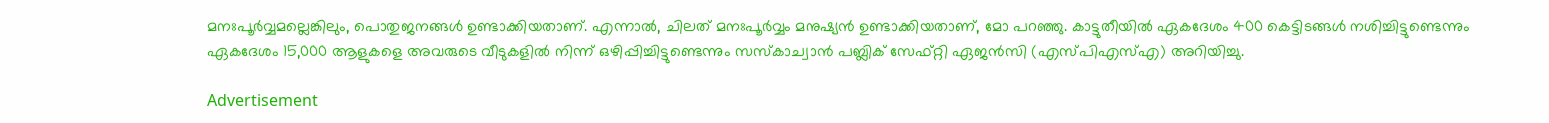മനഃപൂർവ്വമല്ലെങ്കിലും, പൊതുജനങ്ങൾ ഉണ്ടാക്കിയതാണ്. എന്നാൽ, ചിലത് മനഃപൂർവ്വം മനുഷ്യൻ ഉണ്ടാക്കിയതാണ്, മോ പറഞ്ഞു. കാട്ടുതീയിൽ ഏകദേശം 400 കെട്ടിടങ്ങൾ നശിച്ചിട്ടുണ്ടെന്നും ഏകദേശം 15,000 ആളുകളെ അവരുടെ വീടുകളിൽ നിന്ന് ഒഴിപ്പിച്ചിട്ടുണ്ടെന്നും സസ്കാച്വാൻ പബ്ലിക് സേഫ്റ്റി ഏജൻസി (എസ്‌പി‌എസ്‌എ) അറിയിച്ചു.

Advertisement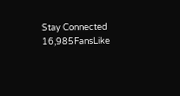Stay Connected
16,985FansLike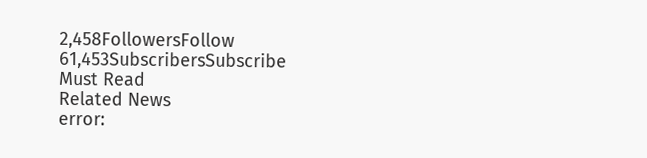2,458FollowersFollow
61,453SubscribersSubscribe
Must Read
Related News
error: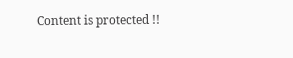Content is protected !!